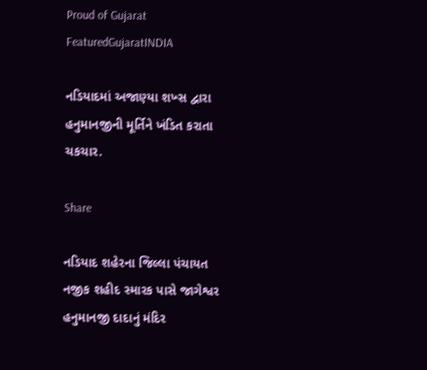Proud of Gujarat
FeaturedGujaratINDIA

નડિયાદમાં અજાણ્યા શખ્સ દ્વારા હનુમાનજીની મૂર્તિને ખંડિત કરાતા ચકચાર.

Share

નડિયાદ શહેરના જિલ્લા પંચાયત નજીક શહીદ સ્મારક પાસે જાગેશ્વર હનુમાનજી દાદાનું મંદિર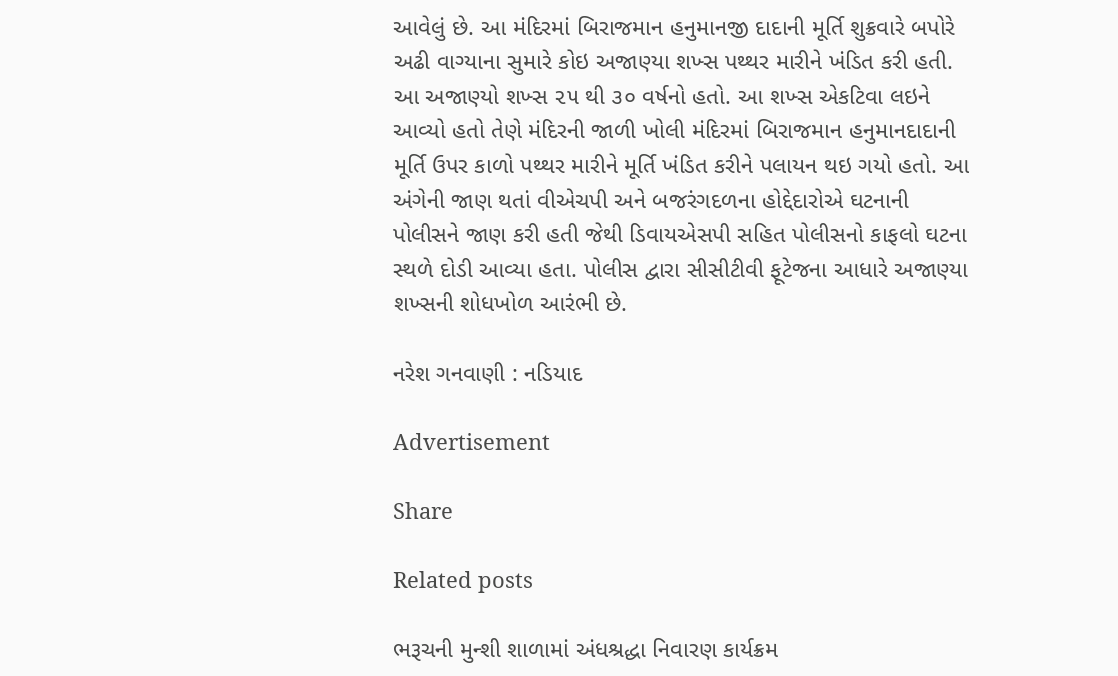આવેલું છે. આ મંદિરમાં બિરાજમાન હનુમાનજી દાદાની મૂર્તિ શુક્રવારે બપોરે અઢી વાગ્યાના સુમારે કોઇ અજાણ્યા શખ્સ પથ્થર મારીને ખંડિત કરી હતી. આ અજાણ્યો શખ્સ ૨૫ થી ૩૦ વર્ષનો હતો. આ શખ્સ એકટિવા લઇને આવ્યો હતો તેણે મંદિરની જાળી ખોલી મંદિરમાં બિરાજમાન હનુમાનદાદાની મૂર્તિ ઉપર કાળો પથ્થર મારીને મૂર્તિ ખંડિત કરીને પલાયન થઇ ગયો હતો. આ અંગેની જાણ થતાં વીએચપી અને બજરંગદળના હોદ્દેદારોએ ઘટનાની પોલીસને જાણ કરી હતી જેથી ડિવાયએસપી સહિત પોલીસનો કાફલો ઘટના સ્થળે દોડી આવ્યા હતા. પોલીસ દ્વારા સીસીટીવી ફૂટેજના આધારે અજાણ્યા શખ્સની શોધખોળ આરંભી છે.

નરેશ ગનવાણી : નડિયાદ

Advertisement

Share

Related posts

ભરૂચની મુન્શી શાળામાં અંધશ્રદ્ધા નિવારણ કાર્યક્રમ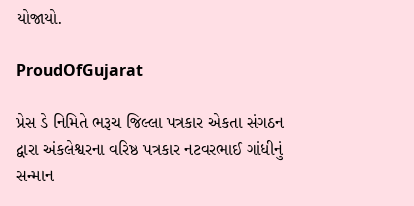યોજાયો.

ProudOfGujarat

પ્રેસ ડે નિમિતે ભરૂચ જિલ્લા પત્રકાર એકતા સંગઠન દ્વારા અંકલેશ્વરના વરિષ્ઠ પત્રકાર નટવરભાઈ ગાંધીનું સન્માન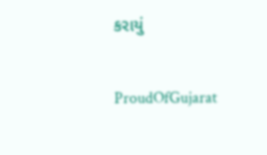કરાયું

ProudOfGujarat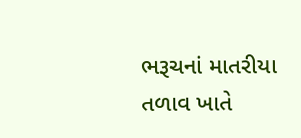ભરૂચનાં માતરીયા તળાવ ખાતે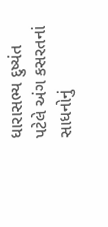ધારાસભ્ય દુષ્યંત પટેલે અંગ કસરતનાં સાધનોનું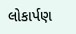લોકાર્પણ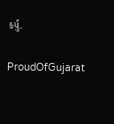કર્યું.

ProudOfGujarat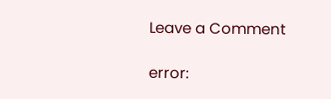Leave a Comment

error: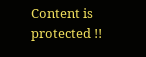Content is protected !!